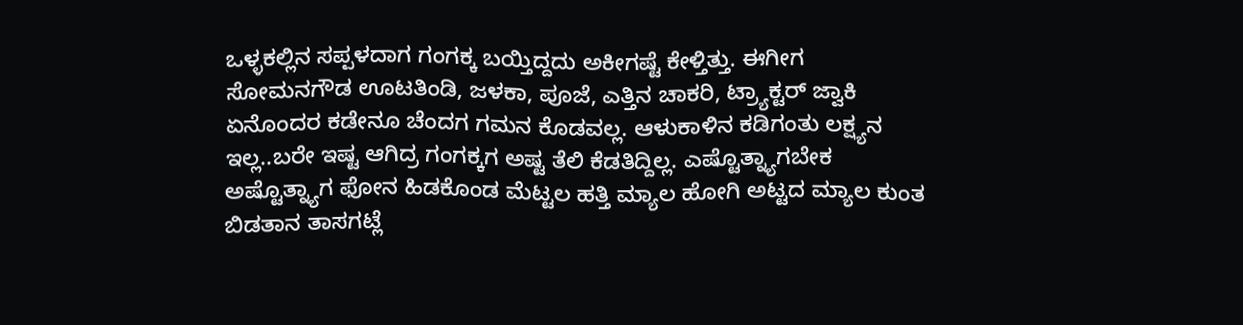ಒಳ್ಳಕಲ್ಲಿನ ಸಪ್ಪಳದಾಗ ಗಂಗಕ್ಕ ಬಯ್ತಿದ್ದದು ಅಕೀಗಷ್ಟೆ ಕೇಳ್ತಿತ್ತು. ಈಗೀಗ ಸೋಮನಗೌಡ ಊಟತಿಂಡಿ, ಜಳಕಾ, ಪೂಜೆ, ಎತ್ತಿನ ಚಾಕರಿ, ಟ್ರ್ಯಾಕ್ಟರ್ ಜ್ವಾಕಿ ಏನೊಂದರ ಕಡೇನೂ ಚೆಂದಗ ಗಮನ ಕೊಡವಲ್ಲ. ಆಳುಕಾಳಿನ ಕಡಿಗಂತು ಲಕ್ಷ್ಯನ ಇಲ್ಲ..ಬರೇ ಇಷ್ಟ ಆಗಿದ್ರ ಗಂಗಕ್ಕಗ ಅಷ್ಟ ತೆಲಿ ಕೆಡತಿದ್ದಿಲ್ಲ. ಎಷ್ಟೊತ್ನ್ಯಾಗಬೇಕ ಅಷ್ಟೊತ್ನ್ಯಾಗ ಫೋನ ಹಿಡಕೊಂಡ ಮೆಟ್ಟಲ ಹತ್ತಿ ಮ್ಯಾಲ ಹೋಗಿ ಅಟ್ಟದ ಮ್ಯಾಲ ಕುಂತ ಬಿಡತಾನ ತಾಸಗಟ್ಲೆ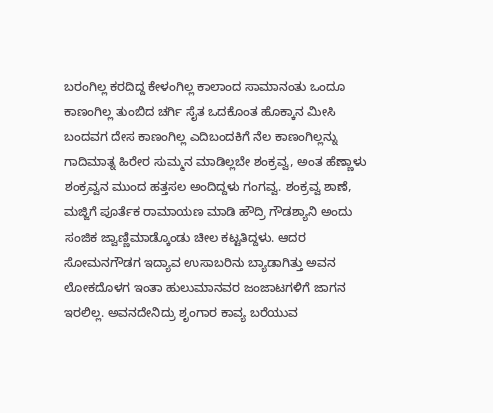ಬರಂಗಿಲ್ಲ ಕರದಿದ್ದ ಕೇಳಂಗಿಲ್ಲ ಕಾಲಾಂದ ಸಾಮಾನಂತು ಒಂದೂ ಕಾಣಂಗಿಲ್ಲ ತುಂಬಿದ ಚರ್ಗಿ ಸೈತ ಒದಕೊಂತ ಹೊಕ್ಕಾನ ಮೀಸಿ ಬಂದವಗ ದೇಸ ಕಾಣಂಗಿಲ್ಲ ಎದಿಬಂದಕಿಗೆ ನೆಲ ಕಾಣಂಗಿಲ್ಲನ್ನು ಗಾದಿಮಾತ್ನ ಹಿರೇರ ಸುಮ್ಮನ ಮಾಡಿಲ್ಲಬೇ ಶಂಕ್ರವ್ವ, ಅಂತ ಹೆಣ್ಣಾಳು ಶಂಕ್ರವ್ವನ ಮುಂದ ಹತ್ತಸಲ ಅಂದಿದ್ದಳು ಗಂಗವ್ವ. ಶಂಕ್ರವ್ವ ಶಾಣೆ, ಮಜ್ಜಿಗೆ ಪೂರ್ತೆಕ ರಾಮಾಯಣ ಮಾಡಿ ಹೌದ್ರಿ ಗೌಡಶ್ಯಾನಿ ಅಂದು ಸಂಜಿಕ ಜ್ವಾಣ್ಣಿಮಾಡ್ಕೊಂಡು ಚೀಲ ಕಟ್ಟತಿದ್ದಳು. ಆದರ ಸೋಮನಗೌಡಗ ಇದ್ಯಾವ ಉಸಾಬರಿನು ಬ್ಯಾಡಾಗಿತ್ತು ಅವನ ಲೋಕದೊಳಗ ಇಂತಾ ಹುಲುಮಾನವರ ಜಂಜಾಟಗಳಿಗೆ ಜಾಗನ ಇರಲಿಲ್ಲ. ಅವನದೇನಿದ್ರು ಶೃಂಗಾರ ಕಾವ್ಯ ಬರೆಯುವ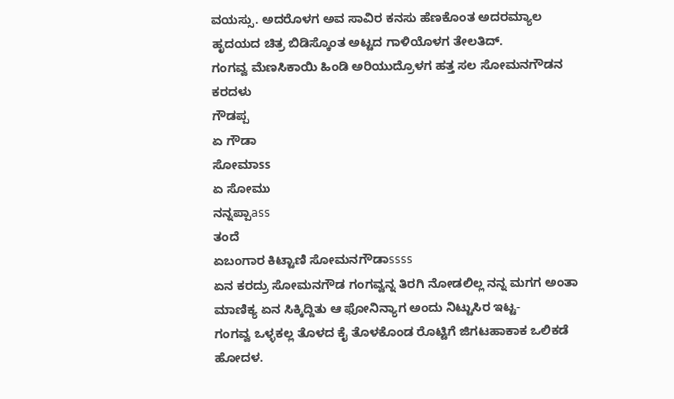ವಯಸ್ಸು. ಅದರೊಳಗ ಅವ ಸಾವಿರ ಕನಸು ಹೆಣಕೊಂತ ಅದರಮ್ಯಾಲ ಹೃದಯದ ಚಿತ್ರ ಬಿಡಿಸ್ಕೊಂತ ಅಟ್ಟದ ಗಾಳಿಯೊಳಗ ತೇಲತಿದ್.
ಗಂಗವ್ವ ಮೆಣಸಿಕಾಯಿ ಹಿಂಡಿ ಅರಿಯುದ್ರೊಳಗ ಹತ್ತ ಸಲ ಸೋಮನಗೌಡನ ಕರದಳು
ಗೌಡಪ್ಪ
ಏ ಗೌಡಾ
ಸೋಮಾss
ಏ ಸೋಮು
ನನ್ನಪ್ಪಾass
ತಂದೆ
ಏಬಂಗಾರ ಕಿಟ್ಟಾಣಿ ಸೋಮನಗೌಡಾssss
ಏನ ಕರದ್ರು ಸೋಮನಗೌಡ ಗಂಗವ್ವನ್ನ ತಿರಗಿ ನೋಡಲಿಲ್ಲ ನನ್ನ ಮಗಗ ಅಂತಾ ಮಾಣಿಕ್ಯ ಏನ ಸಿಕ್ಕಿದ್ದಿತು ಆ ಫೋನಿನ್ಯಾಗ ಅಂದು ನಿಟ್ಟುಸಿರ ಇಟ್ಟ-
ಗಂಗವ್ವ ಒಳ್ಳಕಲ್ಲ ತೊಳದ ಕೈ ತೊಳಕೊಂಡ ರೊಟ್ಟಿಗೆ ಜಿಗಟಹಾಕಾಕ ಒಲಿಕಡೆ ಹೋದಳ.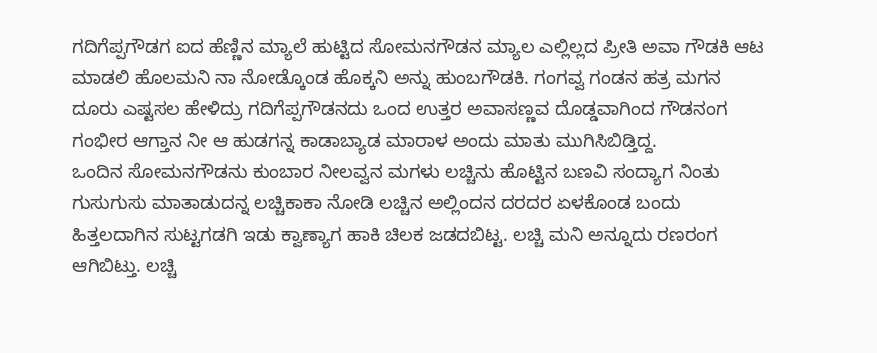ಗದಿಗೆಪ್ಪಗೌಡಗ ಐದ ಹೆಣ್ಣಿನ ಮ್ಯಾಲೆ ಹುಟ್ಟಿದ ಸೋಮನಗೌಡನ ಮ್ಯಾಲ ಎಲ್ಲಿಲ್ಲದ ಪ್ರೀತಿ ಅವಾ ಗೌಡಕಿ ಆಟ ಮಾಡಲಿ ಹೊಲಮನಿ ನಾ ನೋಡ್ಕೊಂಡ ಹೊಕ್ಕನಿ ಅನ್ನು ಹುಂಬಗೌಡಕಿ. ಗಂಗವ್ವ ಗಂಡನ ಹತ್ರ ಮಗನ ದೂರು ಎಷ್ಟಸಲ ಹೇಳಿದ್ರು ಗದಿಗೆಪ್ಪಗೌಡನದು ಒಂದ ಉತ್ತರ ಅವಾಸಣ್ಣವ ದೊಡ್ಡವಾಗಿಂದ ಗೌಡನಂಗ ಗಂಭೀರ ಆಗ್ತಾನ ನೀ ಆ ಹುಡಗನ್ನ ಕಾಡಾಬ್ಯಾಡ ಮಾರಾಳ ಅಂದು ಮಾತು ಮುಗಿಸಿಬಿಡ್ತಿದ್ದ.
ಒಂದಿನ ಸೋಮನಗೌಡನು ಕುಂಬಾರ ನೀಲವ್ವನ ಮಗಳು ಲಚ್ಚಿನು ಹೊಟ್ಟಿನ ಬಣವಿ ಸಂದ್ಯಾಗ ನಿಂತು ಗುಸುಗುಸು ಮಾತಾಡುದನ್ನ ಲಚ್ಚಿಕಾಕಾ ನೋಡಿ ಲಚ್ಚಿನ ಅಲ್ಲಿಂದನ ದರದರ ಏಳಕೊಂಡ ಬಂದು ಹಿತ್ತಲದಾಗಿನ ಸುಟ್ಟಗಡಗಿ ಇಡು ಕ್ವಾಣ್ಯಾಗ ಹಾಕಿ ಚಿಲಕ ಜಡದಬಿಟ್ಟ. ಲಚ್ಚಿ ಮನಿ ಅನ್ನೂದು ರಣರಂಗ ಆಗಿಬಿಟ್ತು. ಲಚ್ಚಿ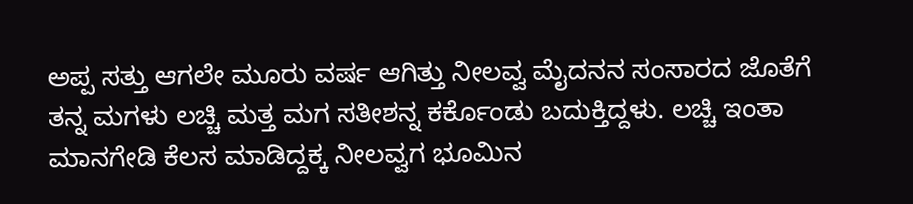ಅಪ್ಪ ಸತ್ತು ಆಗಲೇ ಮೂರು ವರ್ಷ ಆಗಿತ್ತು ನೀಲವ್ವ ಮೈದನನ ಸಂಸಾರದ ಜೊತೆಗೆ ತನ್ನ ಮಗಳು ಲಚ್ಚಿ ಮತ್ತ ಮಗ ಸತೀಶನ್ನ ಕರ್ಕೊಂಡು ಬದುಕ್ತಿದ್ದಳು. ಲಚ್ಚಿ ಇಂತಾ ಮಾನಗೇಡಿ ಕೆಲಸ ಮಾಡಿದ್ದಕ್ಕ ನೀಲವ್ವಗ ಭೂಮಿನ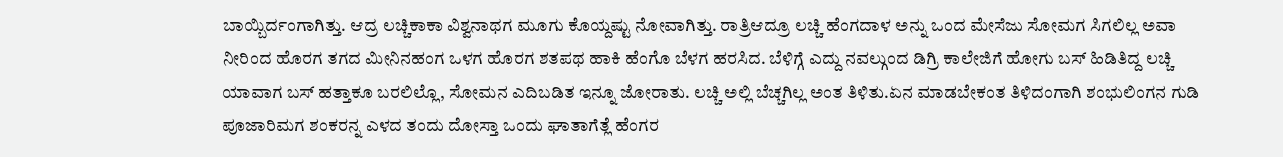ಬಾಯ್ಬಿರ್ದಂಗಾಗಿತ್ತು. ಆದ್ರ ಲಚ್ಚಿಕಾಕಾ ವಿಶ್ವನಾಥಗ ಮೂಗು ಕೊಯ್ದಷ್ಟು ನೋವಾಗಿತ್ತು. ರಾತ್ರಿಆದ್ರೂ ಲಚ್ಚಿ ಹೆಂಗದಾಳ ಅನ್ನು ಒಂದ ಮೇಸೆಜು ಸೋಮಗ ಸಿಗಲಿಲ್ಲ ಅವಾ ನೀರಿಂದ ಹೊರಗ ತಗದ ಮೀನಿನಹಂಗ ಒಳಗ ಹೊರಗ ಶತಪಥ ಹಾಕಿ ಹೆಂಗೊ ಬೆಳಗ ಹರಸಿದ. ಬೆಳಿಗ್ಗೆ ಎದ್ದು ನವಲ್ಗುಂದ ಡಿಗ್ರಿ ಕಾಲೇಜಿಗೆ ಹೋಗು ಬಸ್ ಹಿಡಿತಿದ್ದ ಲಚ್ಚಿ ಯಾವಾಗ ಬಸ್ ಹತ್ತಾಕೂ ಬರಲಿಲ್ಲೊ, ಸೋಮನ ಎದಿಬಡಿತ ಇನ್ನೂ ಜೋರಾತು. ಲಚ್ಚಿ ಅಲ್ಲಿ ಬೆಚ್ಚಗಿಲ್ಲ ಅಂತ ತಿಳಿತು.ಏನ ಮಾಡಬೇಕಂತ ತಿಳಿದಂಗಾಗಿ ಶಂಭುಲಿಂಗನ ಗುಡಿ ಪೂಜಾರಿಮಗ ಶಂಕರನ್ನ ಎಳದ ತಂದು ದೋಸ್ತಾ ಒಂದು ಘಾತಾಗೆತ್ಲೆ ಹೆಂಗರ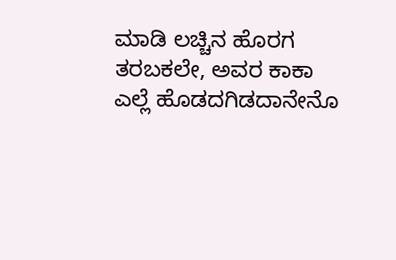ಮಾಡಿ ಲಚ್ಚಿನ ಹೊರಗ ತರಬಕಲೇ, ಅವರ ಕಾಕಾ ಎಲ್ಲೆ ಹೊಡದಗಿಡದಾನೇನೊ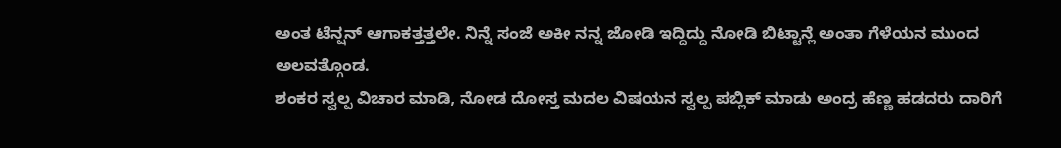ಅಂತ ಟೆನ್ಷನ್ ಆಗಾಕತ್ತತ್ತಲೇ. ನಿನ್ನೆ ಸಂಜೆ ಅಕೀ ನನ್ನ ಜೋಡಿ ಇದ್ದಿದ್ದು ನೋಡಿ ಬಿಟ್ಟಾನ್ಲೆ ಅಂತಾ ಗೆಳೆಯನ ಮುಂದ ಅಲವತ್ಗೊಂಡ.
ಶಂಕರ ಸ್ವಲ್ಪ ವಿಚಾರ ಮಾಡಿ, ನೋಡ ದೋಸ್ತ ಮದಲ ವಿಷಯನ ಸ್ವಲ್ಪ ಪಬ್ಲಿಕ್ ಮಾಡು ಅಂದ್ರ ಹೆಣ್ಣ ಹಡದರು ದಾರಿಗೆ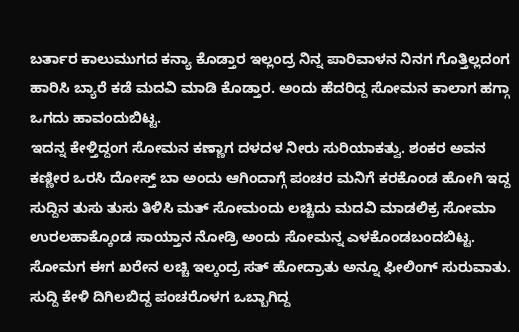ಬರ್ತಾರ ಕಾಲುಮುಗದ ಕನ್ಯಾ ಕೊಡ್ತಾರ ಇಲ್ಲಂದ್ರ ನಿನ್ನ ಪಾರಿವಾಳನ ನಿನಗ ಗೊತ್ತಿಲ್ಲದಂಗ ಹಾರಿಸಿ ಬ್ಯಾರೆ ಕಡೆ ಮದವಿ ಮಾಡಿ ಕೊಡ್ತಾರ. ಅಂದು ಹೆದರಿದ್ದ ಸೋಮನ ಕಾಲಾಗ ಹಗ್ಗಾ ಒಗದು ಹಾವಂದುಬಿಟ್ಟ.
ಇದನ್ನ ಕೇಳ್ತಿದ್ದಂಗ ಸೋಮನ ಕಣ್ಣಾಗ ದಳದಳ ನೀರು ಸುರಿಯಾಕತ್ವು. ಶಂಕರ ಅವನ ಕಣ್ಣೀರ ಒರಸಿ ದೋಸ್ತ್ ಬಾ ಅಂದು ಆಗಿಂದಾಗ್ಗೆ ಪಂಚರ ಮನಿಗೆ ಕರಕೊಂಡ ಹೋಗಿ ಇದ್ದ ಸುದ್ದಿನ ತುಸು ತುಸು ತಿಳಿಸಿ ಮತ್ ಸೋಮಂದು ಲಚ್ಚಿದು ಮದವಿ ಮಾಡಲಿಕ್ರ ಸೋಮಾ ಉರಲಹಾಕ್ಕೊಂಡ ಸಾಯ್ತಾನ ನೋಡ್ರಿ ಅಂದು ಸೋಮನ್ನ ಎಳಕೊಂಡಬಂದಬಿಟ್ಟ. ಸೋಮಗ ಈಗ ಖರೇನ ಲಚ್ಚಿ ಇಲ್ಕಂದ್ರ ಸತ್ ಹೋದ್ರಾತು ಅನ್ನೂ ಫೀಲಿಂಗ್ ಸುರುವಾತು.
ಸುದ್ದಿ ಕೇಳಿ ದಿಗಿಲಬಿದ್ದ ಪಂಚರೊಳಗ ಒಬ್ಬಾಗಿದ್ದ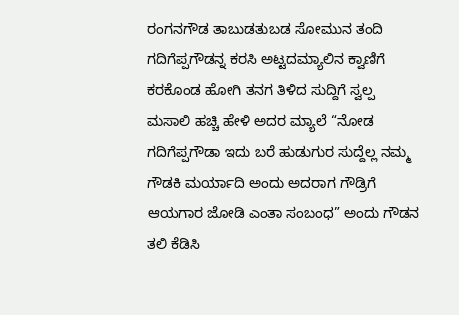ರಂಗನಗೌಡ ತಾಬುಡತುಬಡ ಸೋಮುನ ತಂದಿ ಗದಿಗೆಪ್ಪಗೌಡನ್ನ ಕರಸಿ ಅಟ್ಟದಮ್ಯಾಲಿನ ಕ್ವಾಣಿಗೆ ಕರಕೊಂಡ ಹೋಗಿ ತನಗ ತಿಳಿದ ಸುದ್ದಿಗೆ ಸ್ವಲ್ಪ ಮಸಾಲಿ ಹಚ್ಚಿ ಹೇಳಿ ಅದರ ಮ್ಯಾಲೆ “ನೋಡ ಗದಿಗೆಪ್ಪಗೌಡಾ ಇದು ಬರೆ ಹುಡುಗುರ ಸುದ್ದೆಲ್ಲ ನಮ್ಮ ಗೌಡಕಿ ಮರ್ಯಾದಿ ಅಂದು ಅದರಾಗ ಗೌಡ್ರಿಗೆ ಆಯಗಾರ ಜೋಡಿ ಎಂತಾ ಸಂಬಂಧ” ಅಂದು ಗೌಡನ ತಲಿ ಕೆಡಿಸಿ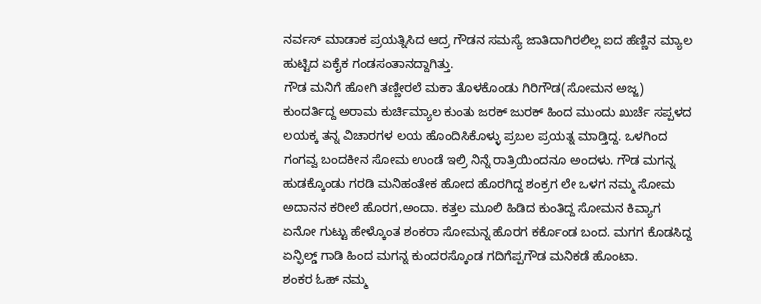ನರ್ವಸ್ ಮಾಡಾಕ ಪ್ರಯತ್ನಿಸಿದ ಆದ್ರ ಗೌಡನ ಸಮಸ್ಯೆ ಜಾತಿದಾಗಿರಲಿಲ್ಲ ಐದ ಹೆಣ್ಣಿನ ಮ್ಯಾಲ ಹುಟ್ಟಿದ ಏಕೈಕ ಗಂಡಸಂತಾನದ್ದಾಗಿತ್ತು.
ಗೌಡ ಮನಿಗೆ ಹೋಗಿ ತಣ್ಣೀರಲೆ ಮಕಾ ತೊಳಕೊಂಡು ಗಿರಿಗೌಡ(ಸೋಮನ ಅಜ್ಜ) ಕುಂದರ್ತಿದ್ದ ಅರಾಮ ಕುರ್ಚಿಮ್ಯಾಲ ಕುಂತು ಜರಕ್ ಜುರಕ್ ಹಿಂದ ಮುಂದು ಖುರ್ಚೆ ಸಪ್ಪಳದ ಲಯಕ್ಕ ತನ್ನ ವಿಚಾರಗಳ ಲಯ ಹೊಂದಿಸಿಕೊಳ್ಳು ಪ್ರಬಲ ಪ್ರಯತ್ನ ಮಾಡ್ತಿದ್ದ. ಒಳಗಿಂದ ಗಂಗವ್ವ ಬಂದಕೀನ ಸೋಮ ಉಂಡೆ ಇಲ್ರಿ ನಿನ್ನೆ ರಾತ್ರಿಯಿಂದನೂ ಅಂದಳು. ಗೌಡ ಮಗನ್ನ ಹುಡಕ್ಕೊಂಡು ಗರಡಿ ಮನಿಹಂತೇಕ ಹೋದ ಹೊರಗಿದ್ದ ಶಂಕ್ರಗ ಲೇ ಒಳಗ ನಮ್ಮ ಸೋಮ ಅದಾನನ ಕರೀಲೆ ಹೊರಗ,ಅಂದಾ. ಕತ್ತಲ ಮೂಲಿ ಹಿಡಿದ ಕುಂತಿದ್ದ ಸೋಮನ ಕಿವ್ಯಾಗ ಏನೋ ಗುಟ್ಟು ಹೇಳ್ಕೊಂತ ಶಂಕರಾ ಸೋಮನ್ನ ಹೊರಗ ಕರ್ಕೊಂಡ ಬಂದ. ಮಗಗ ಕೊಡಸಿದ್ದ ಏನ್ಫಿಲ್ಡ್ ಗಾಡಿ ಹಿಂದ ಮಗನ್ನ ಕುಂದರಸ್ಕೊಂಡ ಗದಿಗೆಪ್ಪಗೌಡ ಮನಿಕಡೆ ಹೊಂಟಾ.
ಶಂಕರ ಓಹ್ ನಮ್ಮ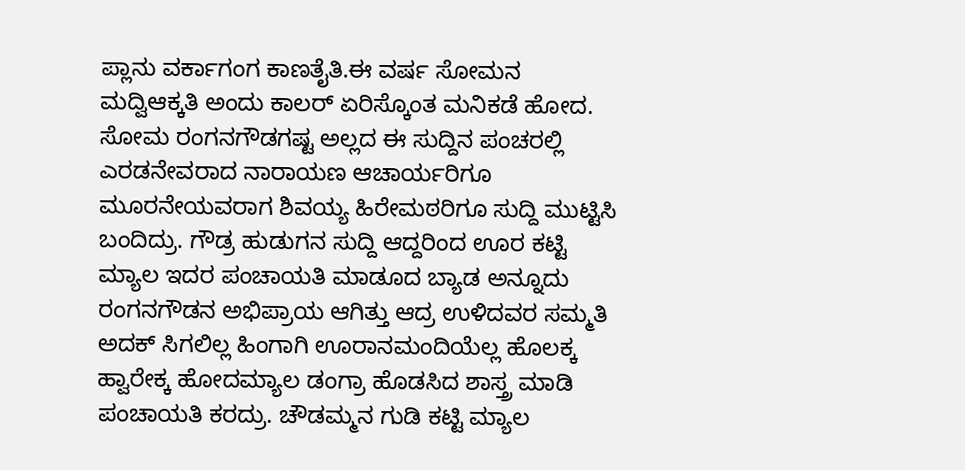ಪ್ಲಾನು ವರ್ಕಾಗಂಗ ಕಾಣತೈತಿ.ಈ ವರ್ಷ ಸೋಮನ ಮದ್ವಿಆಕ್ಕತಿ ಅಂದು ಕಾಲರ್ ಏರಿಸ್ಕೊಂತ ಮನಿಕಡೆ ಹೋದ.
ಸೋಮ ರಂಗನಗೌಡಗಷ್ಟ ಅಲ್ಲದ ಈ ಸುದ್ದಿನ ಪಂಚರಲ್ಲಿ ಎರಡನೇವರಾದ ನಾರಾಯಣ ಆಚಾರ್ಯರಿಗೂ ಮೂರನೇಯವರಾಗ ಶಿವಯ್ಯ ಹಿರೇಮಠರಿಗೂ ಸುದ್ದಿ ಮುಟ್ಟಿಸಿ ಬಂದಿದ್ರು. ಗೌಡ್ರ ಹುಡುಗನ ಸುದ್ದಿ ಆದ್ದರಿಂದ ಊರ ಕಟ್ಟಿ ಮ್ಯಾಲ ಇದರ ಪಂಚಾಯತಿ ಮಾಡೂದ ಬ್ಯಾಡ ಅನ್ನೂದು ರಂಗನಗೌಡನ ಅಭಿಪ್ರಾಯ ಆಗಿತ್ತು ಆದ್ರ ಉಳಿದವರ ಸಮ್ಮತಿ ಅದಕ್ ಸಿಗಲಿಲ್ಲ ಹಿಂಗಾಗಿ ಊರಾನಮಂದಿಯೆಲ್ಲ ಹೊಲಕ್ಕ ಹ್ವಾರೇಕ್ಕ ಹೋದಮ್ಯಾಲ ಡಂಗ್ರಾ ಹೊಡಸಿದ ಶಾಸ್ತ್ರ ಮಾಡಿ ಪಂಚಾಯತಿ ಕರದ್ರು. ಚೌಡಮ್ಮನ ಗುಡಿ ಕಟ್ಟಿ ಮ್ಯಾಲ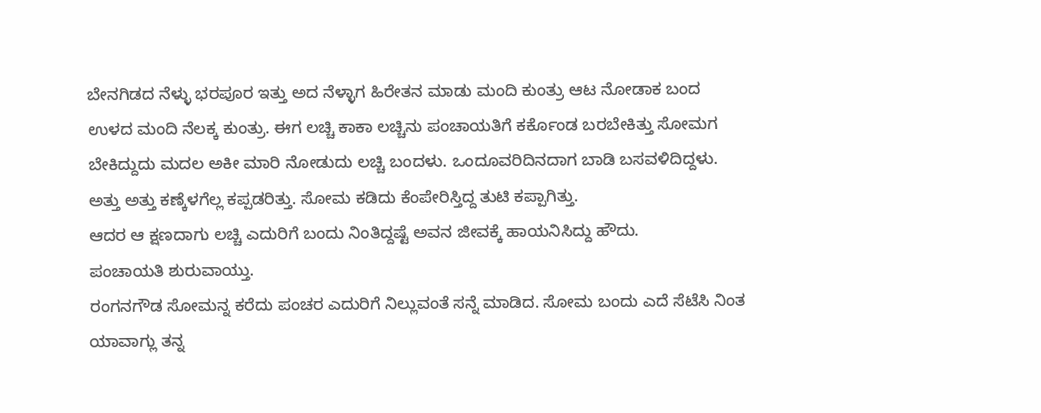ಬೇನಗಿಡದ ನೆಳ್ಳು ಭರಪೂರ ಇತ್ತು ಅದ ನೆಳ್ಳಾಗ ಹಿರೇತನ ಮಾಡು ಮಂದಿ ಕುಂತ್ರು ಆಟ ನೋಡಾಕ ಬಂದ ಉಳದ ಮಂದಿ ನೆಲಕ್ಕ ಕುಂತ್ರು. ಈಗ ಲಚ್ಚಿ ಕಾಕಾ ಲಚ್ಚಿನು ಪಂಚಾಯತಿಗೆ ಕರ್ಕೊಂಡ ಬರಬೇಕಿತ್ತು ಸೋಮಗ ಬೇಕಿದ್ದುದು ಮದಲ ಅಕೀ ಮಾರಿ ನೋಡುದು ಲಚ್ಚಿ ಬಂದಳು. ಒಂದೂವರಿದಿನದಾಗ ಬಾಡಿ ಬಸವಳಿದಿದ್ದಳು. ಅತ್ತು ಅತ್ತು ಕಣ್ಕೆಳಗೆಲ್ಲ ಕಪ್ಪಡರಿತ್ತು. ಸೋಮ ಕಡಿದು ಕೆಂಪೇರಿಸ್ತಿದ್ದ ತುಟಿ ಕಪ್ಪಾಗಿತ್ತು.
ಆದರ ಆ ಕ್ಷಣದಾಗು ಲಚ್ಚಿ ಎದುರಿಗೆ ಬಂದು ನಿಂತಿದ್ದಷ್ಟೆ ಅವನ ಜೀವಕ್ಕೆ ಹಾಯನಿಸಿದ್ದು ಹೌದು.
ಪಂಚಾಯತಿ ಶುರುವಾಯ್ತು.
ರಂಗನಗೌಡ ಸೋಮನ್ನ ಕರೆದು ಪಂಚರ ಎದುರಿಗೆ ನಿಲ್ಲುವಂತೆ ಸನ್ನೆ ಮಾಡಿದ. ಸೋಮ ಬಂದು ಎದೆ ಸೆಟೆಸಿ ನಿಂತ ಯಾವಾಗ್ಲು ತನ್ನ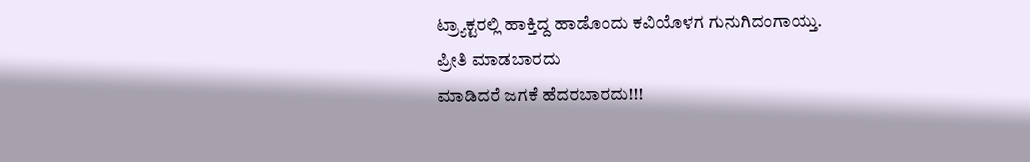ಟ್ರ್ಯಾಕ್ಟರಲ್ಲಿ ಹಾಕ್ತಿದ್ದ ಹಾಡೊಂದು ಕವಿಯೊಳಗ ಗುನುಗಿದಂಗಾಯ್ತು.
ಪ್ರೀತಿ ಮಾಡಬಾರದು
ಮಾಡಿದರೆ ಜಗಕೆ ಹೆದರಬಾರದು!!!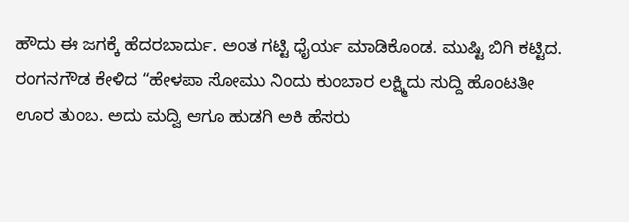ಹೌದು ಈ ಜಗಕ್ಕೆ ಹೆದರಬಾರ್ದು. ಅಂತ ಗಟ್ಟಿ ಧೈರ್ಯ ಮಾಡಿಕೊಂಡ. ಮುಷ್ಟಿ ಬಿಗಿ ಕಟ್ಟಿದ.
ರಂಗನಗೌಡ ಕೇಳಿದ “ಹೇಳಪಾ ಸೋಮು ನಿಂದು ಕುಂಬಾರ ಲಕ್ಷ್ಮಿದು ಸುದ್ದಿ ಹೊಂಟತೀ ಊರ ತುಂಬ. ಅದು ಮದ್ವಿ ಆಗೂ ಹುಡಗಿ ಅಕಿ ಹೆಸರು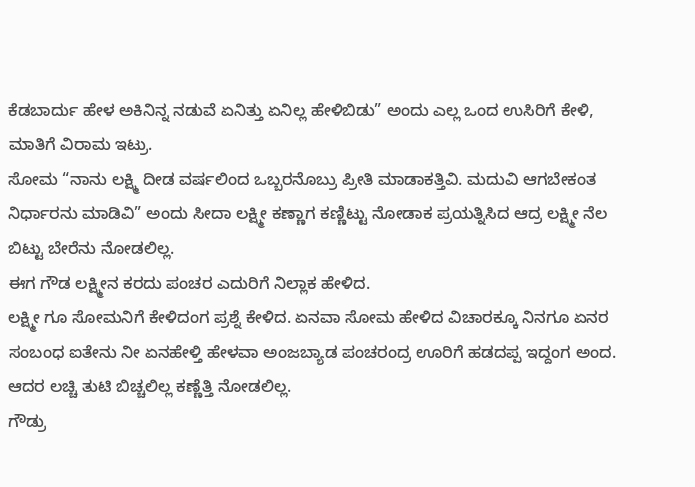ಕೆಡಬಾರ್ದು ಹೇಳ ಅಕಿನಿನ್ನ ನಡುವೆ ಏನಿತ್ತು ಏನಿಲ್ಲ ಹೇಳಿಬಿಡು” ಅಂದು ಎಲ್ಲ ಒಂದ ಉಸಿರಿಗೆ ಕೇಳಿ,
ಮಾತಿಗೆ ವಿರಾಮ ಇಟ್ರು.
ಸೋಮ “ನಾನು ಲಕ್ಷ್ಮಿ ದೀಡ ವರ್ಷಲಿಂದ ಒಬ್ಬರನೊಬ್ರು ಪ್ರೀತಿ ಮಾಡಾಕತ್ತಿವಿ. ಮದುವಿ ಆಗಬೇಕಂತ ನಿರ್ಧಾರನು ಮಾಡಿವಿ” ಅಂದು ಸೀದಾ ಲಕ್ಷ್ಮೀ ಕಣ್ಣಾಗ ಕಣ್ಣಿಟ್ಟು ನೋಡಾಕ ಪ್ರಯತ್ನಿಸಿದ ಆದ್ರ ಲಕ್ಷ್ಮೀ ನೆಲ ಬಿಟ್ಟು ಬೇರೆನು ನೋಡಲಿಲ್ಲ.
ಈಗ ಗೌಡ ಲಕ್ಷ್ಮೀನ ಕರದು ಪಂಚರ ಎದುರಿಗೆ ನಿಲ್ಲಾಕ ಹೇಳಿದ.
ಲಕ್ಷ್ಮೀ ಗೂ ಸೋಮನಿಗೆ ಕೇಳಿದಂಗ ಪ್ರಶ್ನೆ ಕೇಳಿದ. ಏನವಾ ಸೋಮ ಹೇಳಿದ ವಿಚಾರಕ್ಕೂ ನಿನಗೂ ಏನರ ಸಂಬಂಧ ಐತೇನು ನೀ ಏನಹೇಳ್ತಿ ಹೇಳವಾ ಅಂಜಬ್ಯಾಡ ಪಂಚರಂದ್ರ ಊರಿಗೆ ಹಡದಪ್ಪ ಇದ್ದಂಗ ಅಂದ.
ಆದರ ಲಚ್ಚಿ ತುಟಿ ಬಿಚ್ಚಲಿಲ್ಲ ಕಣ್ಣೆತ್ತಿ ನೋಡಲಿಲ್ಲ.
ಗೌಡ್ರು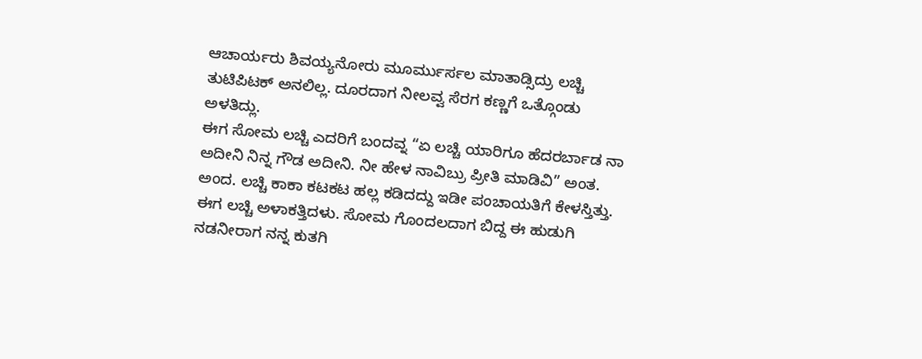ಆಚಾರ್ಯರು ಶಿವಯ್ಯನೋರು ಮೂರ್ಮುರ್ಸಲ ಮಾತಾಡ್ಸಿದ್ರು ಲಚ್ಚಿ ತುಟಿಪಿಟಕ್ ಅನಲಿಲ್ಲ. ದೂರದಾಗ ನೀಲವ್ವ ಸೆರಗ ಕಣ್ಣಗೆ ಒತ್ಗೊಂಡು ಅಳತಿದ್ಲು.
ಈಗ ಸೋಮ ಲಚ್ಚಿ ಎದರಿಗೆ ಬಂದವ್ನ “ಏ ಲಚ್ಚಿ ಯಾರಿಗೂ ಹೆದರರ್ಬಾಡ ನಾ ಅದೀನಿ ನಿನ್ನ ಗೌಡ ಅದೀನಿ. ನೀ ಹೇಳ ನಾವಿಬ್ರು ಪ್ರೀತಿ ಮಾಡಿವಿ” ಅಂತ.
ಅಂದ. ಲಚ್ಚಿ ಕಾಕಾ ಕಟಕಟ ಹಲ್ಲ ಕಡಿದದ್ದು ಇಡೀ ಪಂಚಾಯತಿಗೆ ಕೇಳಸ್ತಿತ್ತು.
ಈಗ ಲಚ್ಚಿ ಅಳಾಕತ್ತಿದಳು. ಸೋಮ ಗೊಂದಲದಾಗ ಬಿದ್ದ ಈ ಹುಡುಗಿ ನಡನೀರಾಗ ನನ್ನ ಕುತಗಿ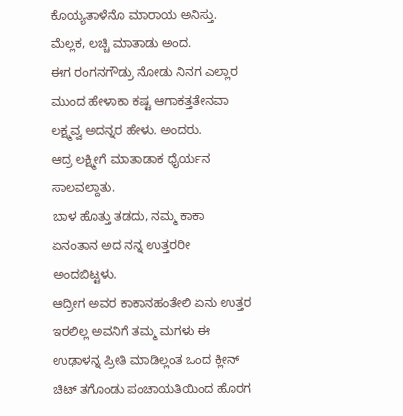ಕೊಯ್ಯತಾಳೆನೊ ಮಾರಾಯ ಅನಿಸ್ತು. ಮೆಲ್ಲಕ, ಲಚ್ಚಿ ಮಾತಾಡು ಅಂದ.
ಈಗ ರಂಗನಗೌಡ್ರು ನೋಡು ನಿನಗ ಎಲ್ಲಾರ ಮುಂದ ಹೇಳಾಕಾ ಕಷ್ಟ ಆಗಾಕತ್ತತೇನವಾ ಲಕ್ಷ್ಮವ್ವ ಅದನ್ನರ ಹೇಳು. ಅಂದರು.
ಆದ್ರ ಲಕ್ಷ್ಮೀಗೆ ಮಾತಾಡಾಕ ಧೈರ್ಯನ ಸಾಲವಲ್ದಾತು.
ಬಾಳ ಹೊತ್ತು ತಡದು, ನಮ್ಮ ಕಾಕಾ ಏನಂತಾನ ಅದ ನನ್ನ ಉತ್ತರರೀ ಅಂದಬಿಟ್ಟಳು.
ಆದ್ರೀಗ ಅವರ ಕಾಕಾನಹಂತೇಲಿ ಏನು ಉತ್ತರ ಇರಲಿಲ್ಲ ಅವನಿಗೆ ತಮ್ಮ ಮಗಳು ಈ ಉಢಾಳನ್ನ ಪ್ರೀತಿ ಮಾಡಿಲ್ಲಂತ ಒಂದ ಕ್ಲೀನ್ ಚಿಟ್ ತಗೊಂಡು ಪಂಚಾಯತಿಯಿಂದ ಹೊರಗ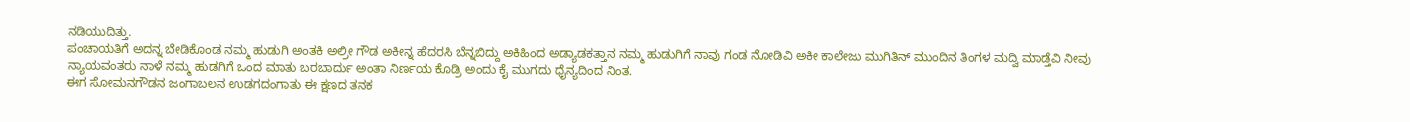ನಡಿಯುದಿತ್ತು.
ಪಂಚಾಯತಿಗೆ ಅದನ್ನ ಬೇಡಿಕೊಂಡ ನಮ್ಮ ಹುಡುಗಿ ಅಂತಕಿ ಅಲ್ರೀ ಗೌಡ ಅಕೀನ್ನ ಹೆದರಸಿ ಬೆನ್ನಬಿದ್ದು ಅಕಿಹಿಂದ ಅಡ್ಯಾಡಕತ್ತಾನ ನಮ್ಮ ಹುಡುಗಿಗೆ ನಾವು ಗಂಡ ನೋಡಿವಿ ಅಕೀ ಕಾಲೇಜು ಮುಗಿತಿನ್ ಮುಂದಿನ ತಿಂಗಳ ಮದ್ವಿ ಮಾಡ್ತೆವಿ ನೀವು ನ್ಯಾಯವಂತರು ನಾಳೆ ನಮ್ಮ ಹುಡಗಿಗೆ ಒಂದ ಮಾತು ಬರಬಾರ್ದು ಅಂತಾ ನಿರ್ಣಯ ಕೊಡ್ರಿ ಅಂದು ಕೈ ಮುಗದು ಧೈನ್ಯದಿಂದ ನಿಂತ.
ಈಗ ಸೋಮನಗೌಡನ ಜಂಗಾಬಲನ ಉಡಗದಂಗಾತು ಈ ಕ್ಷಣದ ತನಕ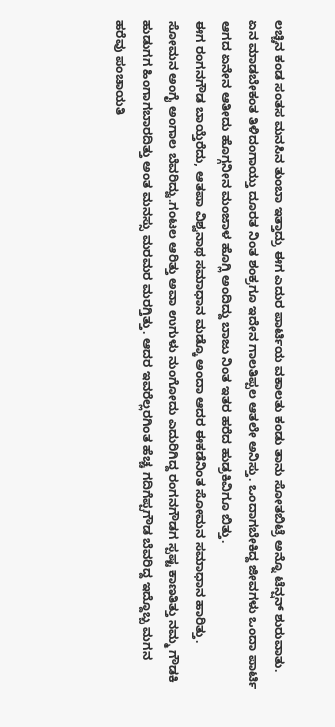ಲಚ್ಚಿನ ಕಂಡ ಸಂತಸ ಮನಸಿನ ತುಂಬಾ ಇತ್ತಾದ್ರು ಈಗ ಎದುರ ಪಾರ್ಟಿಯ ವಕಾಲತು ಕಂಡು ತಾನು ಸೋತಬಿಟ್ರೆ ಅನ್ನೊ ಟೆನ್ಷನ್ ಶುರುವಾತು. ಏನ ಮಾಡಬೇಕಂತ ತಿಳಿದಂಗಾಯ್ತು ದೂರತ ನಿಂತ ಶಂಕ್ರಗೂ ಇದೇನ ಗಾಲತಿಪ್ಪಲ ಆತಲೇ ಅನಿಸ್ತು. ಒಂದಾಗಬೇಕಿದ್ದ ಜೀವಗಳು ಒಂದಾ ಪಾರ್ಟಿ ಆಗದ ಏನೇನ ಆತೀದು ಹೊಗ್ಗನೀನ ಮಂಜಾಳ ಹೊಗ್ಲಿ ಅಂದಿದ್ದು ಬಾಜು ನಿಂತ ಇತರ ಹರೆದ ಹುಡ್ರಕಿವಿಗೂ ಬಿತ್ತು.
ಈಗ ರಂಗನಗೌಡ ಬಾಯ್ತೆರೆದು, ಆತಪಾ ವಿಶ್ವನಾಥ ಸಮಾಧಾನ ಮಡ್ಕೊ ಅಂದಾ ಆದರ ಈಕಡೆನಿಂತ ಸೋಮನ ಸಮಾಧಾನ ಹಾರಿತ್ತು. ಸೋಮನ ಅಂಗೈ ಅಂಗಾಲ ಬೆವರಿದ್ವು.ಗಂಟಲ ಆರಿತ್ತು ಅವಾ ಉಗುಳು ನುಂಗೋದು ಎದುರಿಗಿದ್ದ ರಂಗನಗೌಡಗ ಸ್ಪಷ್ಟ ಕಾಣತಿತ್ತು ನಮ್ಮ ಗೌಡಕಿ ಹುಡುಗಗ ಹಿಂಗಾಗಬಾರದಿತ್ತು ಅಂತ ಮನಸ್ಸು ಮರಮರ ಮರಗ್ತಿತ್ತು. ಆದರ ಇವರೆಲ್ಲರಗಿಂತ ಹೆಚ್ಚ ಗದಿಗೆಪ್ಪಗೌಡ ಬೆವರಿದ್ದ ಇದ್ದೊಬ್ಬ ಮಗನ ಹರೆವು ಪಂಚಾಯತಿ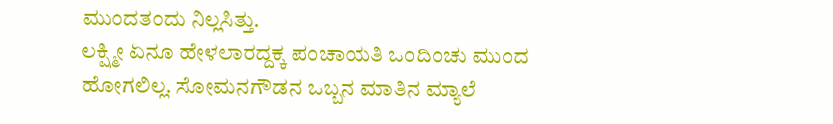ಮುಂದತಂದು ನಿಲ್ಲಸಿತ್ತು.
ಲಕ್ಷ್ಮೀ ಏನೂ ಹೇಳಲಾರದ್ದಕ್ಕ ಪಂಚಾಯತಿ ಒಂದಿಂಚು ಮುಂದ ಹೋಗಲಿಲ್ಲ. ಸೋಮನಗೌಡನ ಒಬ್ಬನ ಮಾತಿನ ಮ್ಯಾಲೆ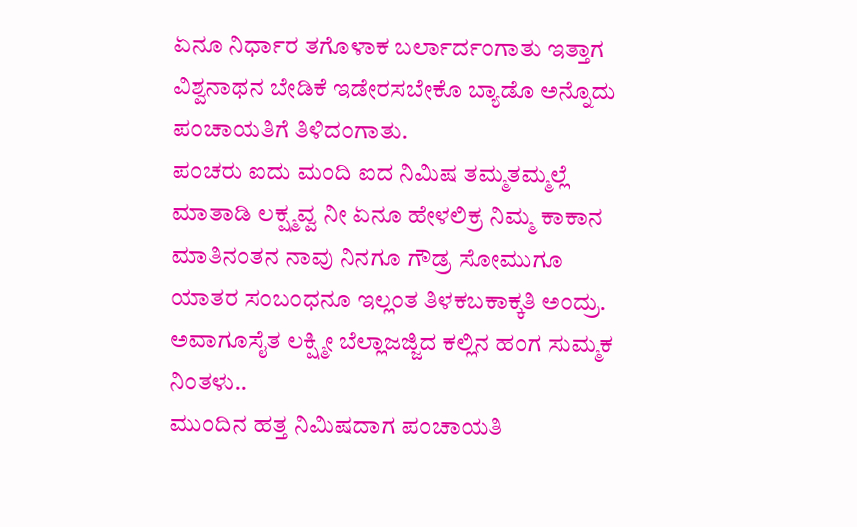ಏನೂ ನಿರ್ಧಾರ ತಗೊಳಾಕ ಬರ್ಲಾರ್ದಂಗಾತು ಇತ್ತಾಗ ವಿಶ್ವನಾಥನ ಬೇಡಿಕೆ ಇಡೇರಸಬೇಕೊ ಬ್ಯಾಡೊ ಅನ್ನೊದು ಪಂಚಾಯತಿಗೆ ತಿಳಿದಂಗಾತು.
ಪಂಚರು ಐದು ಮಂದಿ ಐದ ನಿಮಿಷ ತಮ್ಮತಮ್ಮಲ್ಲೆ ಮಾತಾಡಿ ಲಕ್ಷ್ಮವ್ವ ನೀ ಏನೂ ಹೇಳಲಿಕ್ರ ನಿಮ್ಮ ಕಾಕಾನ ಮಾತಿನಂತನ ನಾವು ನಿನಗೂ ಗೌಡ್ರ ಸೋಮುಗೂ ಯಾತರ ಸಂಬಂಧನೂ ಇಲ್ಲಂತ ತಿಳಕಬಕಾಕ್ಕತಿ ಅಂದ್ರು. ಅವಾಗೂಸೈತ ಲಕ್ಷ್ಮೀ ಬೆಲ್ಲಾಜಜ್ಜಿದ ಕಲ್ಲಿನ ಹಂಗ ಸುಮ್ಮಕ ನಿಂತಳು..
ಮುಂದಿನ ಹತ್ತ ನಿಮಿಷದಾಗ ಪಂಚಾಯತಿ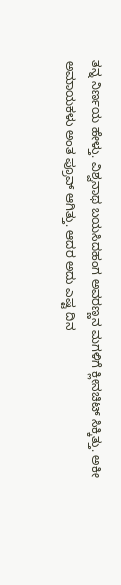ತನ್ನ ನಿರ್ಣಯ ಹೇಳ್ತು. ವಿಶ್ವನಾಥ ಬಯಸಿದಹಂಗ ಅವರಣ್ಣನ ಮಗಳಿಗೆ ಕ್ಲೀನಚಿಟ್ ಸಿಕ್ಕಿತ್ತು. ಅಕೀ ಅಮಾಯಕಳು ಅಂತ ಪ್ರೂವ್ ಆಗಿತ್ತು. ಆದರ ಅದು ಎಷ್ಟ ದಿನ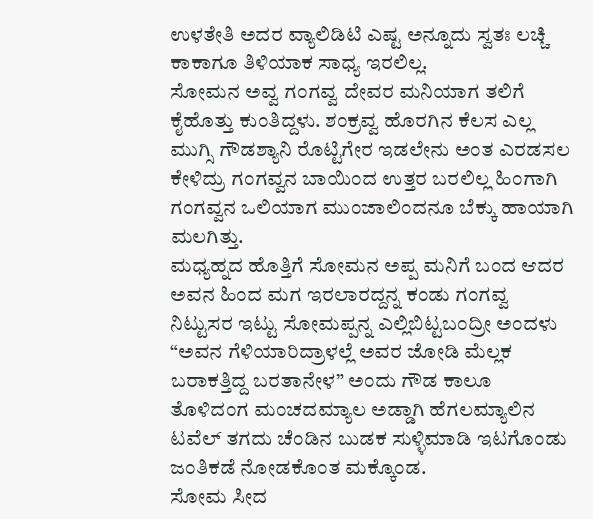ಉಳತೇತಿ ಅದರ ವ್ಯಾಲಿಡಿಟಿ ಎಷ್ಟ ಅನ್ನೂದು ಸ್ವತಃ ಲಚ್ಚಿ ಕಾಕಾಗೂ ತಿಳಿಯಾಕ ಸಾಧ್ಯ ಇರಲಿಲ್ಲ.
ಸೋಮನ ಅವ್ವ ಗಂಗವ್ವ ದೇವರ ಮನಿಯಾಗ ತಲಿಗೆ ಕೈಹೊತ್ತು ಕುಂತಿದ್ದಳು. ಶಂಕ್ರವ್ವ ಹೊರಗಿನ ಕೆಲಸ ಎಲ್ಲ ಮುಗ್ಸಿ ಗೌಡಶ್ಯಾನಿ ರೊಟ್ಟಿಗೇರ ಇಡಲೇನು ಅಂತ ಎರಡಸಲ ಕೇಳಿದ್ರು ಗಂಗವ್ವನ ಬಾಯಿಂದ ಉತ್ತರ ಬರಲಿಲ್ಲ ಹಿಂಗಾಗಿ ಗಂಗವ್ವನ ಒಲಿಯಾಗ ಮುಂಜಾಲಿಂದನೂ ಬೆಕ್ಕು ಹಾಯಾಗಿ ಮಲಗಿತ್ತು.
ಮಧ್ಯಹ್ನದ ಹೊತ್ತಿಗೆ ಸೋಮನ ಅಪ್ಪ ಮನಿಗೆ ಬಂದ ಆದರ ಅವನ ಹಿಂದ ಮಗ ಇರಲಾರದ್ದನ್ನ ಕಂಡು ಗಂಗವ್ವ ನಿಟ್ಟುಸರ ಇಟ್ಟು ಸೋಮಪ್ಪನ್ನ ಎಲ್ಲಿಬಿಟ್ಟಬಂದ್ರೀ ಅಂದಳು “ಅವನ ಗೆಳಿಯಾರಿದ್ರಾಳಲ್ಲೆ ಅವರ ಜೋಡಿ ಮೆಲ್ಲಕ ಬರಾಕತ್ತಿದ್ದ ಬರತಾನೇಳ” ಅಂದು ಗೌಡ ಕಾಲೂ ತೊಳಿದಂಗ ಮಂಚದಮ್ಯಾಲ ಅಡ್ಡಾಗಿ ಹೆಗಲಮ್ಯಾಲಿನ ಟವೆಲ್ ತಗದು ಚೆಂಡಿನ ಬುಡಕ ಸುಳ್ಳಿಮಾಡಿ ಇಟಗೊಂಡು ಜಂತಿಕಡೆ ನೋಡಕೊಂತ ಮಕ್ಕೊಂಡ.
ಸೋಮ ಸೀದ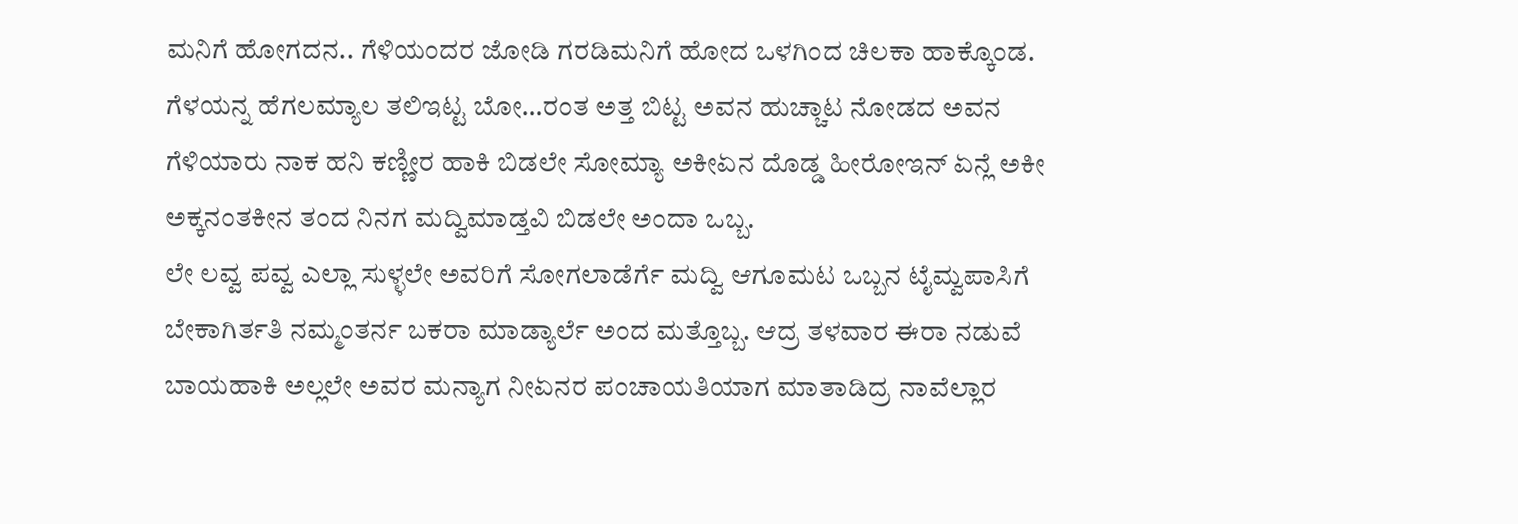ಮನಿಗೆ ಹೋಗದನ.. ಗೆಳಿಯಂದರ ಜೋಡಿ ಗರಡಿಮನಿಗೆ ಹೋದ ಒಳಗಿಂದ ಚಿಲಕಾ ಹಾಕ್ಕೊಂಡ. ಗೆಳಯನ್ನ ಹೆಗಲಮ್ಯಾಲ ತಲಿಇಟ್ಟ ಬೋ…ರಂತ ಅತ್ತ ಬಿಟ್ಟ ಅವನ ಹುಚ್ಚಾಟ ನೋಡದ ಅವನ ಗೆಳಿಯಾರು ನಾಕ ಹನಿ ಕಣ್ಣೀರ ಹಾಕಿ ಬಿಡಲೇ ಸೋಮ್ಯಾ ಅಕೀಏನ ದೊಡ್ಡ ಹೀರೋಇನ್ ಏನ್ಲೆ ಅಕೀ ಅಕ್ಕನಂತಕೀನ ತಂದ ನಿನಗ ಮದ್ವಿಮಾಡ್ತವಿ ಬಿಡಲೇ ಅಂದಾ ಒಬ್ಬ.
ಲೇ ಲವ್ವ ಪವ್ವ ಎಲ್ಲಾ ಸುಳ್ಳಲೇ ಅವರಿಗೆ ಸೋಗಲಾಡೆರ್ಗೆ ಮದ್ವಿ ಆಗೂಮಟ ಒಬ್ಬನ ಟೈಮ್ವಪಾಸಿಗೆ ಬೇಕಾಗಿರ್ತತಿ ನಮ್ಮಂತರ್ನ ಬಕರಾ ಮಾಡ್ಯಾರ್ಲೆ ಅಂದ ಮತ್ತೊಬ್ಬ. ಆದ್ರ ತಳವಾರ ಈರಾ ನಡುವೆ ಬಾಯಹಾಕಿ ಅಲ್ಲಲೇ ಅವರ ಮನ್ಯಾಗ ನೀಏನರ ಪಂಚಾಯತಿಯಾಗ ಮಾತಾಡಿದ್ರ ನಾವೆಲ್ಲಾರ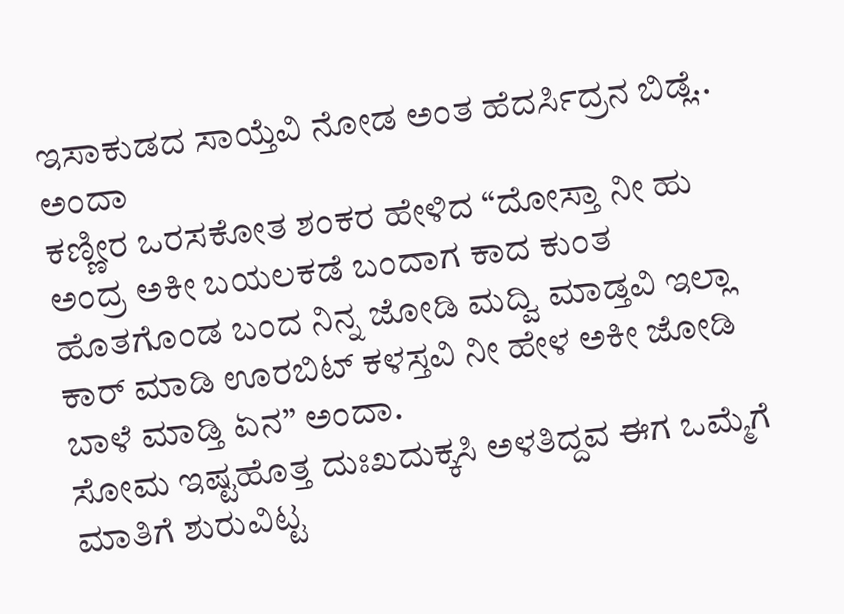ಇಸಾಕುಡದ ಸಾಯ್ತೆವಿ ನೋಡ ಅಂತ ಹೆದರ್ಸಿದ್ರನ ಬಿಡ್ಲೆ.. ಅಂದಾ
ಕಣ್ಣೀರ ಒರಸಕೋತ ಶಂಕರ ಹೇಳಿದ “ದೋಸ್ತಾ ನೀ ಹು ಅಂದ್ರ ಅಕೀ ಬಯಲಕಡೆ ಬಂದಾಗ ಕಾದ ಕುಂತ ಹೊತಗೊಂಡ ಬಂದ ನಿನ್ನ ಜೋಡಿ ಮದ್ವಿ ಮಾಡ್ತವಿ ಇಲ್ಲಾ ಕಾರ್ ಮಾಡಿ ಊರಬಿಟ್ ಕಳಸ್ತವಿ ನೀ ಹೇಳ ಅಕೀ ಜೋಡಿ ಬಾಳೆ ಮಾಡ್ತಿ ಏನ” ಅಂದಾ.
ಸೋಮ ಇಷ್ಟಹೊತ್ತ ದುಃಖದುಕ್ಕಸಿ ಅಳತಿದ್ದವ ಈಗ ಒಮ್ಮೆಗೆ ಮಾತಿಗೆ ಶುರುವಿಟ್ಟ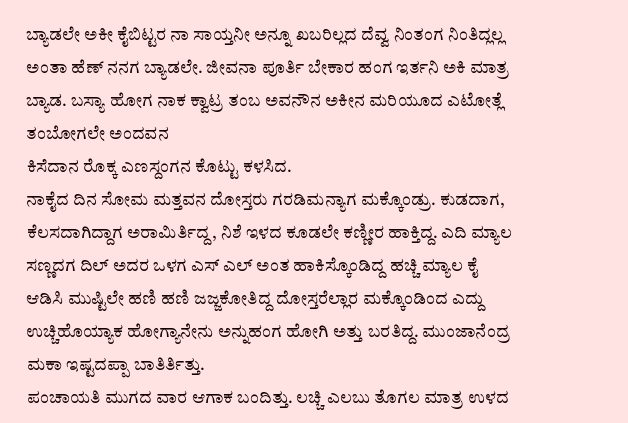ಬ್ಯಾಡಲೇ ಅಕೀ ಕೈಬಿಟ್ಟರ ನಾ ಸಾಯ್ತನೀ ಅನ್ನೂ ಖಬರಿಲ್ಲದ ದೆವ್ವ ನಿಂತಂಗ ನಿಂತಿದ್ಲಲ್ಲ ಅಂತಾ ಹೆಣ್ ನನಗ ಬ್ಯಾಡಲೇ. ಜೀವನಾ ಪೂರ್ತಿ ಬೇಕಾರ ಹಂಗ ಇರ್ತನಿ ಅಕಿ ಮಾತ್ರ ಬ್ಯಾಡ. ಬಸ್ಯಾ ಹೋಗ ನಾಕ ಕ್ವಾಟ್ರ ತಂಬ ಅವನೌನ ಅಕೀನ ಮರಿಯೂದ ಎಟೋತ್ಲೆ ತಂಬೋಗಲೇ ಅಂದವನ
ಕಿಸೆದಾನ ರೊಕ್ಕ ಎಣಸ್ದಂಗನ ಕೊಟ್ಟು ಕಳಸಿದ.
ನಾಕೈದ ದಿನ ಸೋಮ ಮತ್ತವನ ದೋಸ್ತರು ಗರಡಿಮನ್ಯಾಗ ಮಕ್ಕೊಂಡ್ರು. ಕುಡದಾಗ, ಕೆಲಸದಾಗಿದ್ದಾಗ ಅರಾಮಿರ್ತಿದ್ದ, ನಿಶೆ ಇಳದ ಕೂಡಲೇ ಕಣ್ಣೀರ ಹಾಕ್ತಿದ್ದ. ಎದಿ ಮ್ಯಾಲ ಸಣ್ಣದಗ ದಿಲ್ ಅದರ ಒಳಗ ಎಸ್ ಎಲ್ ಅಂತ ಹಾಕಿಸ್ಕೊಂಡಿದ್ದ ಹಚ್ಚಿ ಮ್ಯಾಲ ಕೈ ಆಡಿಸಿ ಮುಷ್ಟಿಲೇ ಹಣಿ ಹಣಿ ಜಜ್ಜಕೋತಿದ್ದ ದೋಸ್ತರೆಲ್ಲಾರ ಮಕ್ಕೊಂಡಿಂದ ಎದ್ದು ಉಚ್ಚಿಹೊಯ್ಯಾಕ ಹೋಗ್ಯಾನೇನು ಅನ್ನುಹಂಗ ಹೋಗಿ ಅತ್ತು ಬರತಿದ್ದ. ಮುಂಜಾನೆಂದ್ರ ಮಕಾ ಇಷ್ಟದಪ್ಪಾ ಬಾತಿರ್ತಿತ್ತು.
ಪಂಚಾಯತಿ ಮುಗದ ವಾರ ಆಗಾಕ ಬಂದಿತ್ತು. ಲಚ್ಚಿ ಎಲಬು ತೊಗಲ ಮಾತ್ರ ಉಳದ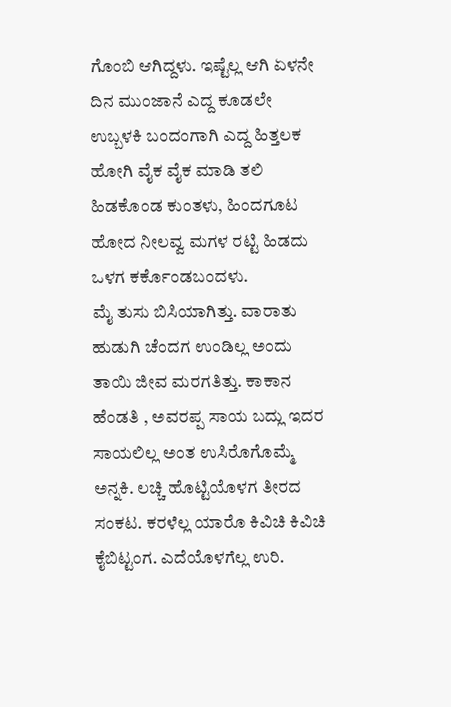ಗೊಂಬಿ ಆಗಿದ್ದಳು. ಇಷ್ಟೆಲ್ಲ ಆಗಿ ಏಳನೇ ದಿನ ಮುಂಜಾನೆ ಎದ್ದ ಕೂಡಲೇ ಉಬ್ಬಳಕಿ ಬಂದಂಗಾಗಿ ಎದ್ದ ಹಿತ್ತಲಕ ಹೋಗಿ ವೈಕ ವೈಕ ಮಾಡಿ ತಲಿ ಹಿಡಕೊಂಡ ಕುಂತಳು, ಹಿಂದಗೂಟ ಹೋದ ನೀಲವ್ವ ಮಗಳ ರಟ್ಟಿ ಹಿಡದು ಒಳಗ ಕರ್ಕೊಂಡಬಂದಳು.
ಮೈ ತುಸು ಬಿಸಿಯಾಗಿತ್ತು. ವಾರಾತು ಹುಡುಗಿ ಚೆಂದಗ ಉಂಡಿಲ್ಲ ಅಂದು ತಾಯಿ ಜೀವ ಮರಗತಿತ್ತು. ಕಾಕಾನ ಹೆಂಡತಿ , ಅವರಪ್ಪ ಸಾಯ ಬದ್ಲು ಇದರ ಸಾಯಲಿಲ್ಲ ಅಂತ ಉಸಿರೊಗೊಮ್ಮೆ ಅನ್ನಕಿ. ಲಚ್ಚಿ ಹೊಟ್ಟಿಯೊಳಗ ತೀರದ ಸಂಕಟ. ಕರಳೆಲ್ಲ ಯಾರೊ ಕಿವಿಚಿ ಕಿವಿಚಿ ಕೈಬಿಟ್ಟಂಗ. ಎದೆಯೊಳಗೆಲ್ಲ ಉರಿ.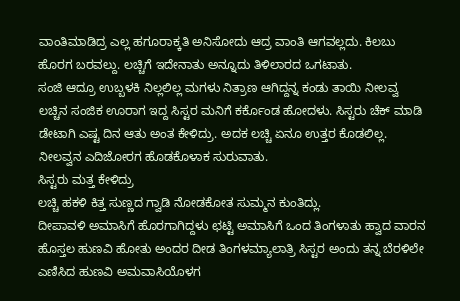ವಾಂತಿಮಾಡಿದ್ರ ಎಲ್ಲ ಹಗೂರಾಕ್ಕತಿ ಅನಿಸೋದು ಆದ್ರ ವಾಂತಿ ಆಗವಲ್ಲದು. ಕಿಲಬು ಹೊರಗ ಬರವಲ್ದು. ಲಚ್ಚಿಗೆ ಇದೇನಾತು ಅನ್ನೂದು ತಿಳಿಲಾರದ ಒಗಟಾತು.
ಸಂಜಿ ಆದ್ರೂ ಉಬ್ಬಳಕಿ ನಿಲ್ಲಲಿಲ್ಲ ಮಗಳು ನಿತ್ರಾಣ ಆಗಿದ್ದನ್ನ ಕಂಡು ತಾಯಿ ನೀಲವ್ವ ಲಚ್ಚಿನ ಸಂಜಿಕ ಊರಾಗ ಇದ್ದ ಸಿಸ್ಟರ ಮನಿಗೆ ಕರ್ಕೊಂಡ ಹೋದಳು. ಸಿಸ್ಟರು ಚೆಕ್ ಮಾಡಿ ಡೇಟಾಗಿ ಎಷ್ಟ ದಿನ ಆತು ಅಂತ ಕೇಳಿದ್ರು. ಅದಕ ಲಚ್ಚಿ ಏನೂ ಉತ್ತರ ಕೊಡಲಿಲ್ಲ. ನೀಲವ್ವನ ಎದಿಜೋರಗ ಹೊಡಕೊಳಾಕ ಸುರುವಾತು.
ಸಿಸ್ಟರು ಮತ್ತ ಕೇಳಿದ್ರು
ಲಚ್ಚಿ ಹಕಳಿ ಕಿತ್ತ ಸುಣ್ಣದ ಗ್ವಾಡಿ ನೋಡಕೋತ ಸುಮ್ಮನ ಕುಂತಿದ್ಲು.
ದೀಪಾವಳಿ ಅಮಾಸಿಗೆ ಹೊರಗಾಗಿದ್ದಳು ಛಟ್ಟಿ ಅಮಾಸಿಗೆ ಒಂದ ತಿಂಗಳಾತು ಹ್ವಾದ ವಾರನ ಹೊಸ್ತಲ ಹುಣವಿ ಹೋತು ಅಂದರ ದೀಡ ತಿಂಗಳಮ್ಯಾಲಾತ್ರಿ ಸಿಸ್ಟರ ಅಂದು ತನ್ನ ಬೆರಳಿಲೇ ಎಣಿಸಿದ ಹುಣವಿ ಅಮವಾಸಿಯೊಳಗ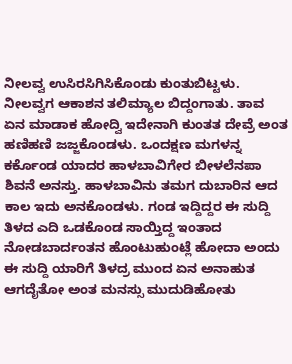ನೀಲವ್ವ ಉಸಿರಸಿಗಿಸಿಕೊಂಡು ಕುಂತುಬಿಟ್ಟಳು.
ನೀಲವ್ವಗ ಆಕಾಶನ ತಲಿಮ್ಯಾಲ ಬಿದ್ದಂಗಾತು. ತಾವ ಏನ ಮಾಡಾಕ ಹೋದ್ವಿ ಇದೇನಾಗಿ ಕುಂತತ ದೇವ್ರೆ ಅಂತ ಹಣಿಹಣಿ ಜಜ್ಜಕೊಂಡಳು. ಒಂದಕ್ಷಣ ಮಗಳನ್ನ ಕರ್ಕೊಂಡ ಯಾದರ ಹಾಳಬಾವಿಗೇರ ಬೀಳಲೆನಪಾ ಶಿವನೆ ಅನಸ್ತು. ಹಾಳಬಾವಿನು ತಮಗ ದುಬಾರಿನ ಆದ ಕಾಲ ಇದು ಅನಕೊಂಡಳು. ಗಂಡ ಇದ್ದಿದ್ದರ ಈ ಸುದ್ದಿ ತಿಳದ ಎದಿ ಒಡಕೊಂಡ ಸಾಯ್ತಿದ್ದ ಇಂತಾದ ನೋಡಬಾರ್ದಂತನ ಹೊಂಟುಹುಂಟ್ಲೆ ಹೋದಾ ಅಂದು ಈ ಸುದ್ದಿ ಯಾರಿಗೆ ತಿಳದ್ರ ಮುಂದ ಏನ ಅನಾಹುತ ಆಗದೈತೋ ಅಂತ ಮನಸ್ಸು ಮುದುಡಿಹೋತು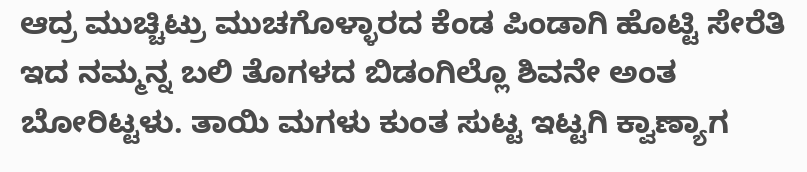ಆದ್ರ ಮುಚ್ಚಿಟ್ರು ಮುಚಗೊಳ್ಳಾರದ ಕೆಂಡ ಪಿಂಡಾಗಿ ಹೊಟ್ಟಿ ಸೇರೆತಿ ಇದ ನಮ್ಮನ್ನ ಬಲಿ ತೊಗಳದ ಬಿಡಂಗಿಲ್ಲೊ ಶಿವನೇ ಅಂತ ಬೋರಿಟ್ಟಳು. ತಾಯಿ ಮಗಳು ಕುಂತ ಸುಟ್ಟ ಇಟ್ಟಗಿ ಕ್ವಾಣ್ಯಾಗ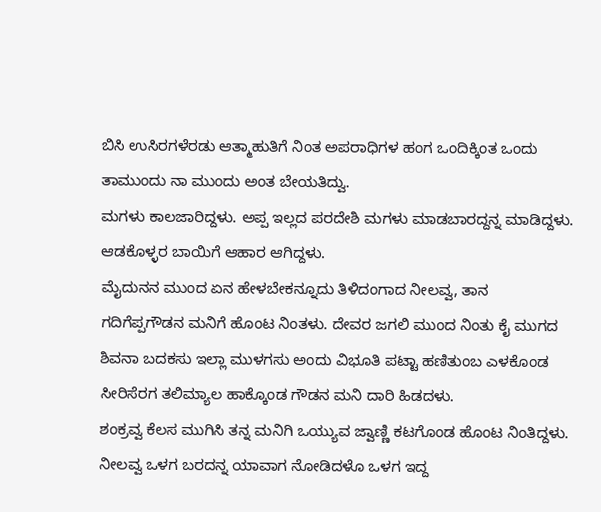ಬಿಸಿ ಉಸಿರಗಳೆರಡು ಆತ್ಮಾಹುತಿಗೆ ನಿಂತ ಅಪರಾಧಿಗಳ ಹಂಗ ಒಂದಿಕ್ಕಿಂತ ಒಂದು ತಾಮುಂದು ನಾ ಮುಂದು ಅಂತ ಬೇಯತಿದ್ವು.
ಮಗಳು ಕಾಲಜಾರಿದ್ದಳು. ಅಪ್ಪ ಇಲ್ಲದ ಪರದೇಶಿ ಮಗಳು ಮಾಡಬಾರದ್ದನ್ನ ಮಾಡಿದ್ದಳು. ಆಡಕೊಳ್ಳರ ಬಾಯಿಗೆ ಆಹಾರ ಆಗಿದ್ದಳು.
ಮೈದುನನ ಮುಂದ ಏನ ಹೇಳಬೇಕನ್ನೂದು ತಿಳಿದಂಗಾದ ನೀಲವ್ವ, ತಾನ ಗದಿಗೆಪ್ಪಗೌಡನ ಮನಿಗೆ ಹೊಂಟ ನಿಂತಳು. ದೇವರ ಜಗಲಿ ಮುಂದ ನಿಂತು ಕೈ ಮುಗದ ಶಿವನಾ ಬದಕಸು ಇಲ್ಲಾ ಮುಳಗಸು ಅಂದು ವಿಭೂತಿ ಪಟ್ಟಾ ಹಣಿತುಂಬ ಎಳಕೊಂಡ ಸೀರಿಸೆರಗ ತಲಿಮ್ಯಾಲ ಹಾಕ್ಕೊಂಡ ಗೌಡನ ಮನಿ ದಾರಿ ಹಿಡದಳು.
ಶಂಕ್ರವ್ವ ಕೆಲಸ ಮುಗಿಸಿ ತನ್ನ ಮನಿಗಿ ಒಯ್ಯುವ ಜ್ವಾಣ್ಣಿ ಕಟಗೊಂಡ ಹೊಂಟ ನಿಂತಿದ್ದಳು. ನೀಲವ್ವ ಒಳಗ ಬರದನ್ನ ಯಾವಾಗ ನೋಡಿದಳೊ ಒಳಗ ಇದ್ದ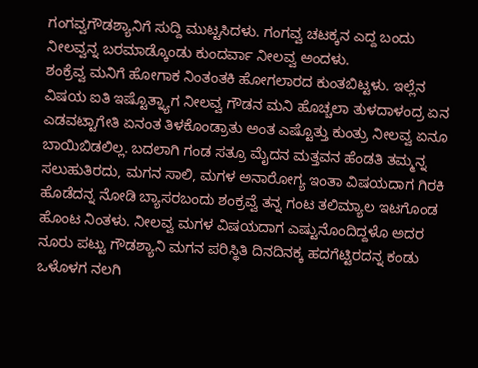ಗಂಗವ್ವಗೌಡಶ್ಯಾನಿಗೆ ಸುದ್ದಿ ಮುಟ್ಟಸಿದಳು. ಗಂಗವ್ವ ಚಟಕ್ಕನ ಎದ್ದ ಬಂದು ನೀಲವ್ವನ್ನ ಬರಮಾಡ್ಕೊಂಡು ಕುಂದರ್ವಾ ನೀಲವ್ವ ಅಂದಳು.
ಶಂಕ್ರೆವ್ವ ಮನಿಗೆ ಹೋಗಾಕ ನಿಂತಂತಕಿ ಹೋಗಲಾರದ ಕುಂತಬಿಟ್ಟಳು. ಇಲ್ಲೆನ ವಿಷಯ ಐತಿ ಇಷ್ಟೊತ್ನ್ಯಾಗ ನೀಲವ್ವ ಗೌಡನ ಮನಿ ಹೊಚ್ಚಲಾ ತುಳದಾಳಂದ್ರ ಏನ ಎಡವಟ್ಟಾಗೇತಿ ಏನಂತ ತಿಳಕೊಂಡ್ರಾತು ಅಂತ ಎಷ್ಟೊತ್ತು ಕುಂತ್ರು ನೀಲವ್ವ ಏನೂ ಬಾಯಿಬಿಡಲಿಲ್ಲ. ಬದಲಾಗಿ ಗಂಡ ಸತ್ರೂ ಮೈದನ ಮತ್ತವನ ಹೆಂಡತಿ ತಮ್ಮನ್ನ ಸಲುಹುತಿರದು, ಮಗನ ಸಾಲಿ, ಮಗಳ ಅನಾರೋಗ್ಯ ಇಂತಾ ವಿಷಯದಾಗ ಗಿರಕಿ ಹೊಡೆದನ್ನ ನೋಡಿ ಬ್ಯಾಸರಬಂದು ಶಂಕ್ರವ್ವೆ ತನ್ನ ಗಂಟ ತಲಿಮ್ಯಾಲ ಇಟಗೊಂಡ ಹೊಂಟ ನಿಂತಳು. ನೀಲವ್ವ ಮಗಳ ವಿಷಯದಾಗ ಎಷ್ಟುನೊಂದಿದ್ದಳೊ ಅದರ ನೂರು ಪಟ್ಟು ಗೌಡಶ್ಯಾನಿ ಮಗನ ಪರಿಸ್ಥಿತಿ ದಿನದಿನಕ್ಕ ಹದಗೆಟ್ಟಿರದನ್ನ ಕಂಡು ಒಳೊಳಗ ನಲಗಿ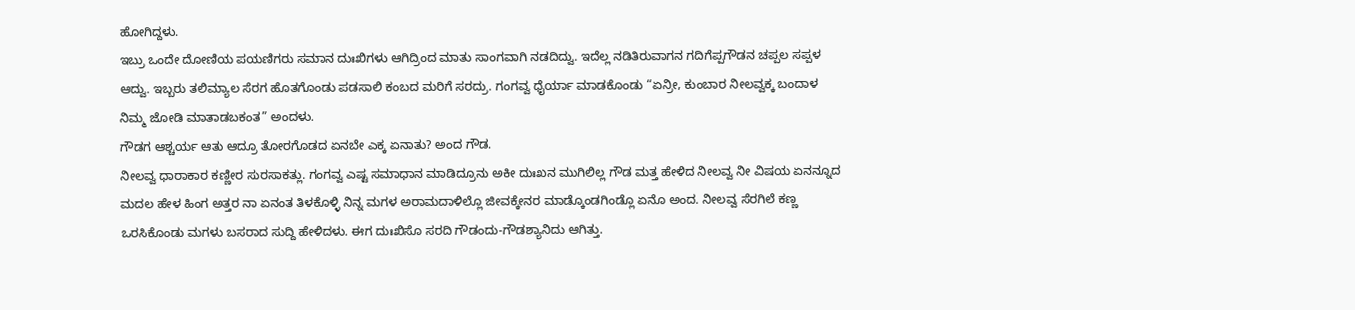ಹೋಗಿದ್ದಳು.
ಇಬ್ರು ಒಂದೇ ದೋಣಿಯ ಪಯಣಿಗರು ಸಮಾನ ದುಃಖಿಗಳು ಆಗಿದ್ರಿಂದ ಮಾತು ಸಾಂಗವಾಗಿ ನಡದಿದ್ವು. ಇದೆಲ್ಲ ನಡಿತಿರುವಾಗನ ಗದಿಗೆಪ್ಪಗೌಡನ ಚಪ್ಪಲ ಸಪ್ಪಳ ಆದ್ವು. ಇಬ್ಬರು ತಲಿಮ್ಯಾಲ ಸೆರಗ ಹೊತಗೊಂಡು ಪಡಸಾಲಿ ಕಂಬದ ಮರಿಗೆ ಸರದ್ರು. ಗಂಗವ್ವ ಧೈರ್ಯಾ ಮಾಡಕೊಂಡು “ಏನ್ರೀ, ಕುಂಬಾರ ನೀಲವ್ವಕ್ಕ ಬಂದಾಳ ನಿಮ್ಮ ಜೋಡಿ ಮಾತಾಡಬಕಂತ” ಅಂದಳು.
ಗೌಡಗ ಆಶ್ಚರ್ಯ ಆತು ಆದ್ರೂ ತೋರಗೊಡದ ಏನಬೇ ಎಕ್ಕ ಏನಾತು? ಅಂದ ಗೌಡ.
ನೀಲವ್ವ ಧಾರಾಕಾರ ಕಣ್ಣೀರ ಸುರಸಾಕತ್ಲು. ಗಂಗವ್ವ ಎಷ್ಟ ಸಮಾಧಾನ ಮಾಡಿದ್ರೂನು ಅಕೀ ದುಃಖನ ಮುಗಿಲಿಲ್ಲ ಗೌಡ ಮತ್ತ ಹೇಳಿದ ನೀಲವ್ವ ನೀ ವಿಷಯ ಏನನ್ನೂದ ಮದಲ ಹೇಳ ಹಿಂಗ ಅತ್ತರ ನಾ ಏನಂತ ತಿಳಕೊಳ್ಳಿ ನಿನ್ನ ಮಗಳ ಅರಾಮದಾಳಿಲ್ಲೊ ಜೀವಕ್ಕೇನರ ಮಾಡ್ಕೊಂಡಗಿಂಡ್ಲೊ ಏನೊ ಅಂದ. ನೀಲವ್ವ ಸೆರಗಿಲೆ ಕಣ್ಣ ಒರಸಿಕೊಂಡು ಮಗಳು ಬಸರಾದ ಸುದ್ದಿ ಹೇಳಿದಳು. ಈಗ ದುಃಖಿಸೊ ಸರದಿ ಗೌಡಂದು-ಗೌಡಶ್ಯಾನಿದು ಆಗಿತ್ತು.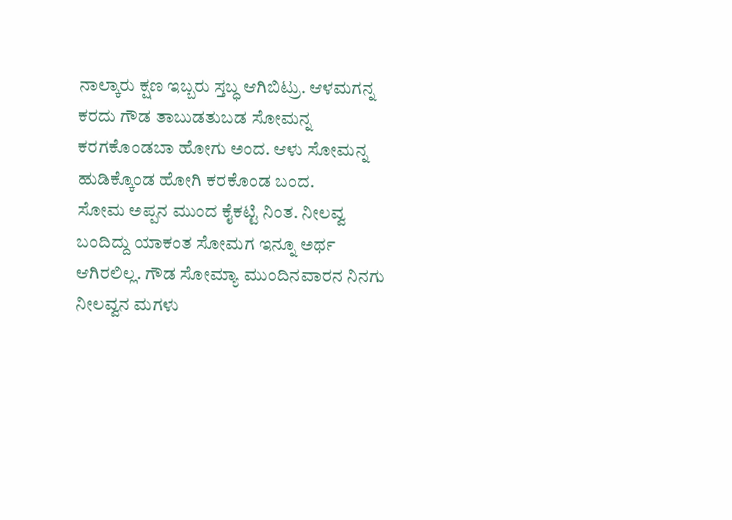ನಾಲ್ಕಾರು ಕ್ಷಣ ಇಬ್ಬರು ಸ್ತಬ್ಧ ಆಗಿಬಿಟ್ರು. ಆಳಮಗನ್ನ ಕರದು ಗೌಡ ತಾಬುಡತುಬಡ ಸೋಮನ್ನ ಕರಗಕೊಂಡಬಾ ಹೋಗು ಅಂದ. ಆಳು ಸೋಮನ್ನ ಹುಡಿಕ್ಕೊಂಡ ಹೋಗಿ ಕರಕೊಂಡ ಬಂದ.
ಸೋಮ ಅಪ್ಪನ ಮುಂದ ಕೈಕಟ್ಟಿ ನಿಂತ. ನೀಲವ್ವ ಬಂದಿದ್ದು ಯಾಕಂತ ಸೋಮಗ ಇನ್ನೂ ಅರ್ಥ ಆಗಿರಲಿಲ್ಲ. ಗೌಡ ಸೋಮ್ಯಾ ಮುಂದಿನವಾರನ ನಿನಗು ನೀಲವ್ವನ ಮಗಳು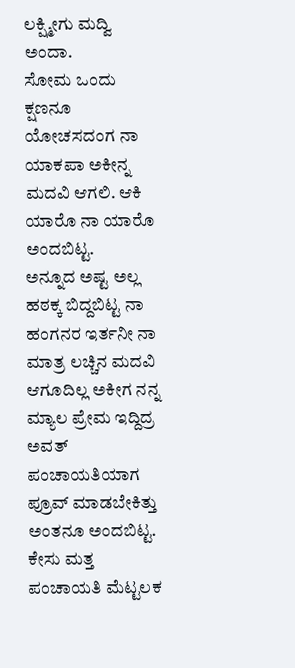ಲಕ್ಷ್ಮೀಗು ಮದ್ವಿ ಅಂದಾ.
ಸೋಮ ಒಂದು ಕ್ಷಣನೂ ಯೋಚಸದಂಗ ನಾ ಯಾಕಪಾ ಅಕೀನ್ನ ಮದವಿ ಆಗಲಿ. ಆಕಿ ಯಾರೊ ನಾ ಯಾರೊ ಅಂದಬಿಟ್ಟ.
ಅನ್ನೂದ ಅಷ್ಟ ಅಲ್ಲ ಹಠಕ್ಕ ಬಿದ್ದಬಿಟ್ಟ ನಾ ಹಂಗನರ ಇರ್ತನೀ ನಾ ಮಾತ್ರ ಲಚ್ಚಿನ ಮದವಿ ಆಗೂದಿಲ್ಲ ಅಕೀಗ ನನ್ನ ಮ್ಯಾಲ ಪ್ರೇಮ ಇದ್ದಿದ್ರ ಅವತ್ ಪಂಚಾಯತಿಯಾಗ ಪ್ರೂವ್ ಮಾಡಬೇಕಿತ್ತು ಅಂತನೂ ಅಂದಬಿಟ್ಟ.
ಕೇಸು ಮತ್ತ ಪಂಚಾಯತಿ ಮೆಟ್ಟಲಕ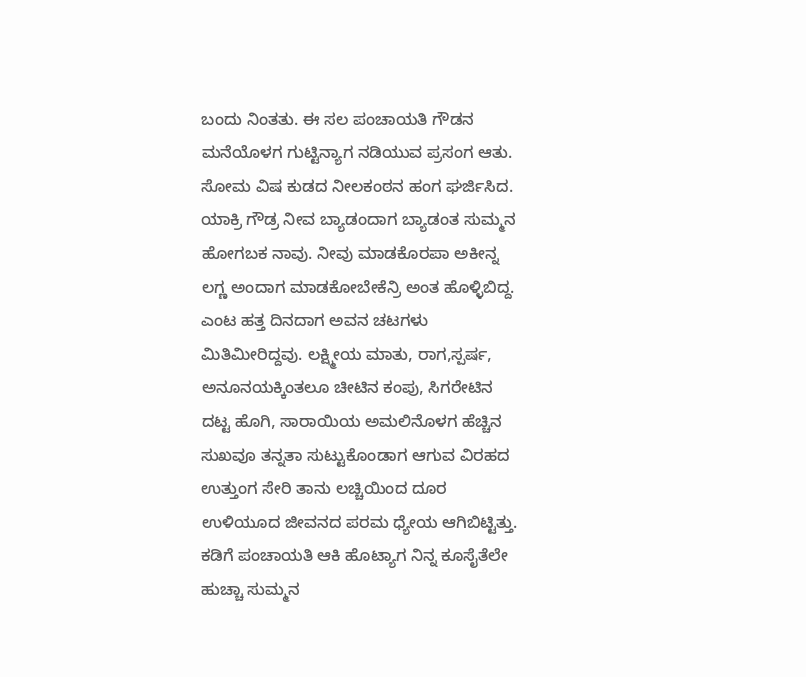ಬಂದು ನಿಂತತು. ಈ ಸಲ ಪಂಚಾಯತಿ ಗೌಡನ ಮನೆಯೊಳಗ ಗುಟ್ಟಿನ್ಯಾಗ ನಡಿಯುವ ಪ್ರಸಂಗ ಆತು. ಸೋಮ ವಿಷ ಕುಡದ ನೀಲಕಂಠನ ಹಂಗ ಘರ್ಜಿಸಿದ. ಯಾಕ್ರಿ ಗೌಡ್ರ ನೀವ ಬ್ಯಾಡಂದಾಗ ಬ್ಯಾಡಂತ ಸುಮ್ಮನ ಹೋಗಬಕ ನಾವು. ನೀವು ಮಾಡಕೊರಪಾ ಅಕೀನ್ನ ಲಗ್ಣ ಅಂದಾಗ ಮಾಡಕೋಬೇಕೆನ್ರಿ ಅಂತ ಹೊಳ್ಳಿಬಿದ್ದ. ಎಂಟ ಹತ್ತ ದಿನದಾಗ ಅವನ ಚಟಗಳು ಮಿತಿಮೀರಿದ್ದವು. ಲಕ್ಷ್ಮೀಯ ಮಾತು, ರಾಗ,ಸ್ಪರ್ಷ, ಅನೂನಯಕ್ಕಿಂತಲೂ ಚೀಟಿನ ಕಂಪು, ಸಿಗರೇಟಿನ ದಟ್ಟ ಹೊಗಿ, ಸಾರಾಯಿಯ ಅಮಲಿನೊಳಗ ಹೆಚ್ಚಿನ ಸುಖವೂ ತನ್ನತಾ ಸುಟ್ಟುಕೊಂಡಾಗ ಆಗುವ ವಿರಹದ ಉತ್ತುಂಗ ಸೇರಿ ತಾನು ಲಚ್ಚಿಯಿಂದ ದೂರ ಉಳಿಯೂದ ಜೀವನದ ಪರಮ ಧ್ಯೇಯ ಆಗಿಬಿಟ್ಟಿತ್ತು.
ಕಡಿಗೆ ಪಂಚಾಯತಿ ಆಕಿ ಹೊಟ್ಯಾಗ ನಿನ್ನ ಕೂಸೈತೆಲೇ ಹುಚ್ಚಾ ಸುಮ್ಮನ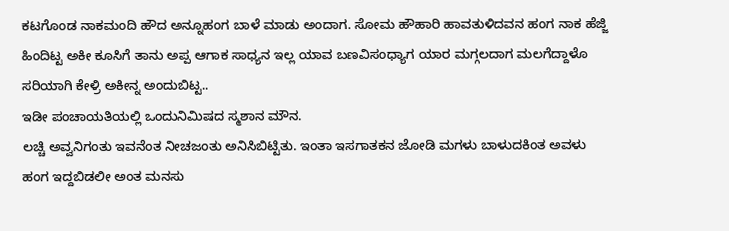ಕಟಗೊಂಡ ನಾಕಮಂದಿ ಹೌದ ಅನ್ನೂಹಂಗ ಬಾಳೆ ಮಾಡು ಅಂದಾಗ. ಸೋಮ ಹೌಹಾರಿ ಹಾವತುಳಿದವನ ಹಂಗ ನಾಕ ಹೆಜ್ಜಿ ಹಿಂದಿಟ್ಟ ಅಕೀ ಕೂಸಿಗೆ ತಾನು ಅಪ್ಪ ಆಗಾಕ ಸಾಧ್ಯನ ಇಲ್ಲ ಯಾವ ಬಣವಿಸಂಧ್ಯಾಗ ಯಾರ ಮಗ್ಗಲದಾಗ ಮಲಗೆದ್ದಾಳೊ ಸರಿಯಾಗಿ ಕೇಳ್ರಿ ಅಕೀನ್ನ ಅಂದುಬಿಟ್ಟ..
ಇಡೀ ಪಂಚಾಯತಿಯಲ್ಲಿ ಒಂದುನಿಮಿಷದ ಸ್ಮಶಾನ ಮೌನ.
ಲಚ್ಚಿ ಅವ್ವನಿಗಂತು ಇವನೆಂತ ನೀಚಜಂತು ಅನಿಸಿಬಿಟ್ಟಿತು. ಇಂತಾ ಇಸಗಾತಕನ ಜೋಡಿ ಮಗಳು ಬಾಳುದಕಿಂತ ಅವಳು ಹಂಗ ಇದ್ದಬಿಡಲೀ ಅಂತ ಮನಸು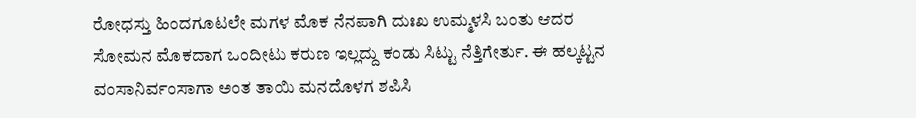ರೋಧಸ್ತು ಹಿಂದಗೂಟಲೇ ಮಗಳ ಮೊಕ ನೆನಪಾಗಿ ದುಃಖ ಉಮ್ಮಳಸಿ ಬಂತು ಆದರ ಸೋಮನ ಮೊಕದಾಗ ಒಂದೀಟು ಕರುಣ ಇಲ್ಲದ್ದು ಕಂಡು ಸಿಟ್ಟು ನೆತ್ತಿಗೇರ್ತು. ಈ ಹಲ್ಕಟ್ಟನ ವಂಸಾನಿರ್ವಂಸಾಗಾ ಅಂತ ತಾಯಿ ಮನದೊಳಗ ಶಪಿಸಿ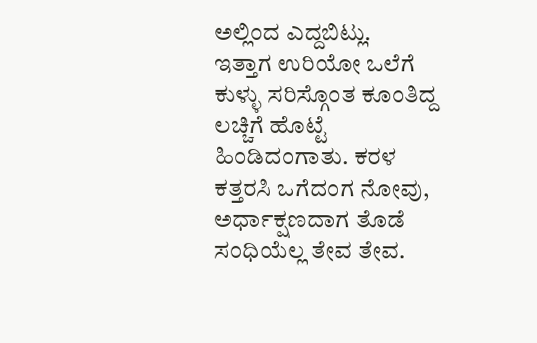ಅಲ್ಲಿಂದ ಎದ್ದಬಿಟ್ಲು.
ಇತ್ತಾಗ ಉರಿಯೋ ಒಲೆಗೆ ಕುಳ್ಳು ಸರಿಸ್ಗೊಂತ ಕೂಂತಿದ್ದ ಲಚ್ಚಿಗೆ ಹೊಟ್ಟೆ ಹಿಂಡಿದಂಗಾತು. ಕರಳ ಕತ್ತರಸಿ ಒಗೆದಂಗ ನೋವು, ಅರ್ಧಾಕ್ಷಣದಾಗ ತೊಡೆ ಸಂಧಿಯೆಲ್ಲ ತೇವ ತೇವ.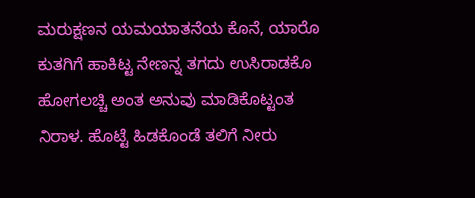ಮರುಕ್ಷಣನ ಯಮಯಾತನೆಯ ಕೊನೆ, ಯಾರೊ ಕುತಗಿಗೆ ಹಾಕಿಟ್ಟ ನೇಣನ್ನ ತಗದು ಉಸಿರಾಡಕೊ ಹೋಗಲಚ್ಚಿ ಅಂತ ಅನುವು ಮಾಡಿಕೊಟ್ಟಂತ ನಿರಾಳ. ಹೊಟ್ಟೆ ಹಿಡಕೊಂಡೆ ತಲಿಗೆ ನೀರು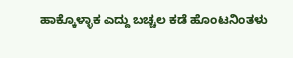ಹಾಕ್ಕೊಳ್ಳಾಕ ಎದ್ದು ಬಚ್ಚಲ ಕಡೆ ಹೊಂಟನಿಂತಳು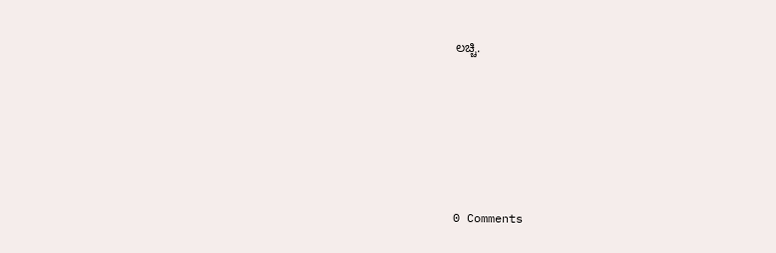ಲಚ್ಚಿ.






0 Comments